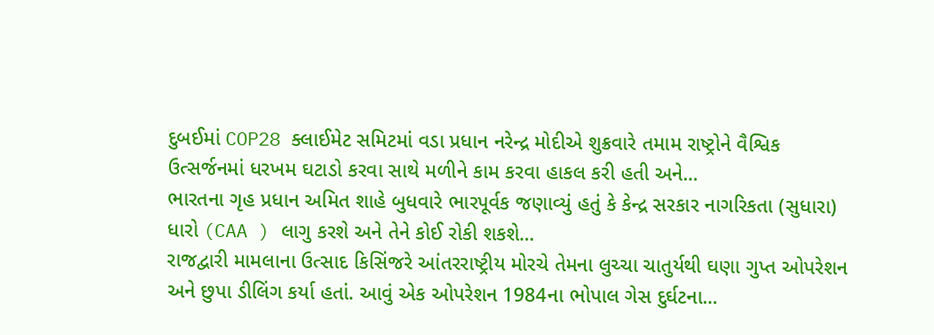દુબઈમાં COP28 ક્લાઈમેટ સમિટમાં વડા પ્રધાન નરેન્દ્ર મોદીએ શુક્રવારે તમામ રાષ્ટ્રોને વૈશ્વિક ઉત્સર્જનમાં ધરખમ ઘટાડો કરવા સાથે મળીને કામ કરવા હાકલ કરી હતી અને...
ભારતના ગૃહ પ્રધાન અમિત શાહે બુધવારે ભારપૂર્વક જણાવ્યું હતું કે કેન્દ્ર સરકાર નાગરિકતા (સુધારા) ધારો (CAA ) લાગુ કરશે અને તેને કોઈ રોકી શકશે...
રાજદ્વારી મામલાના ઉત્સાદ કિસિંજરે આંતરરાષ્ટ્રીય મોરચે તેમના લુચ્ચા ચાતુર્યથી ઘણા ગુપ્ત ઓપરેશન અને છુપા ડીલિંગ કર્યા હતાં. આવું એક ઓપરેશન 1984ના ભોપાલ ગેસ દુર્ઘટના...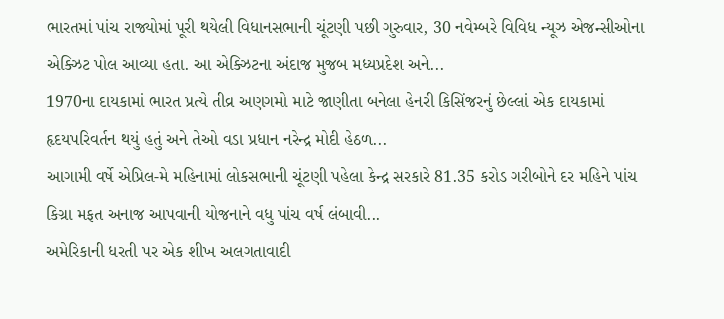ભારતમાં પાંચ રાજ્યોમાં પૂરી થયેલી વિધાનસભાની ચૂંટણી પછી ગુરુવાર, 30 નવેમ્બરે વિવિધ ન્યૂઝ એજન્સીઓના એક્ઝિટ પોલ આવ્યા હતા. આ એક્ઝિટના અંદાજ મુજબ મધ્યપ્રદેશ અને...
1970ના દાયકામાં ભારત પ્રત્યે તીવ્ર અણગમો માટે જાણીતા બનેલા હેનરી કિસિંજરનું છેલ્લાં એક દાયકામાં હૃદયપરિવર્તન થયું હતું અને તેઓ વડા પ્રધાન નરેન્દ્ર મોદી હેઠળ...
આગામી વર્ષે એપ્રિલ-મે મહિનામાં લોકસભાની ચૂંટણી પહેલા કેન્દ્ર સરકારે 81.35 કરોડ ગરીબોને દર મહિને પાંચ કિગ્રા મફત અનાજ આપવાની યોજનાને વધુ પાંચ વર્ષ લંબાવી...
અમેરિકાની ધરતી પર એક શીખ અલગતાવાદી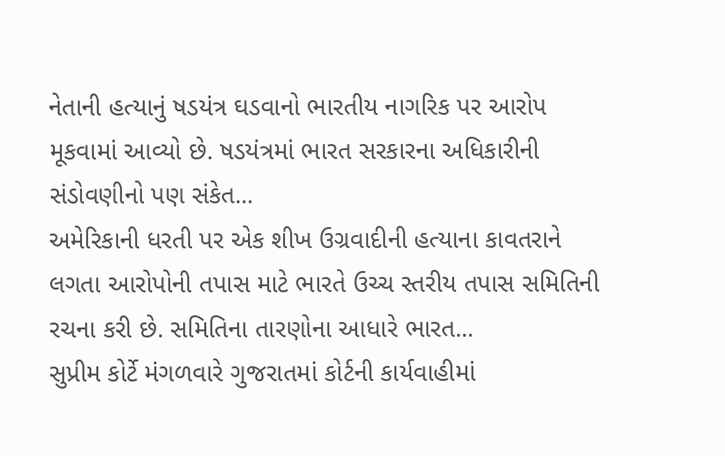નેતાની હત્યાનું ષડયંત્ર ઘડવાનો ભારતીય નાગરિક પર આરોપ મૂકવામાં આવ્યો છે. ષડયંત્રમાં ભારત સરકારના અધિકારીની સંડોવણીનો પણ સંકેત...
અમેરિકાની ધરતી પર એક શીખ ઉગ્રવાદીની હત્યાના કાવતરાને લગતા આરોપોની તપાસ માટે ભારતે ઉચ્ચ સ્તરીય તપાસ સમિતિની રચના કરી છે. સમિતિના તારણોના આધારે ભારત...
સુપ્રીમ કોર્ટે મંગળવારે ગુજરાતમાં કોર્ટની કાર્યવાહીમાં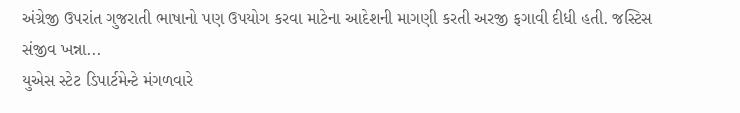અંગ્રેજી ઉપરાંત ગુજરાતી ભાષાનો પણ ઉપયોગ કરવા માટેના આદેશની માગણી કરતી અરજી ફગાવી દીધી હતી. જસ્ટિસ સંજીવ ખન્ના...
યુએસ સ્ટેટ ડિપાર્ટમેન્ટે મંગળવારે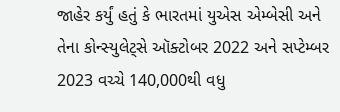જાહેર કર્યું હતું કે ભારતમાં યુએસ એમ્બેસી અને તેના કોન્સ્યુલેટ્સે ઑક્ટોબર 2022 અને સપ્ટેમ્બર 2023 વચ્ચે 140,000થી વધુ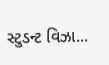સ્ટુડન્ટ વિઝા...